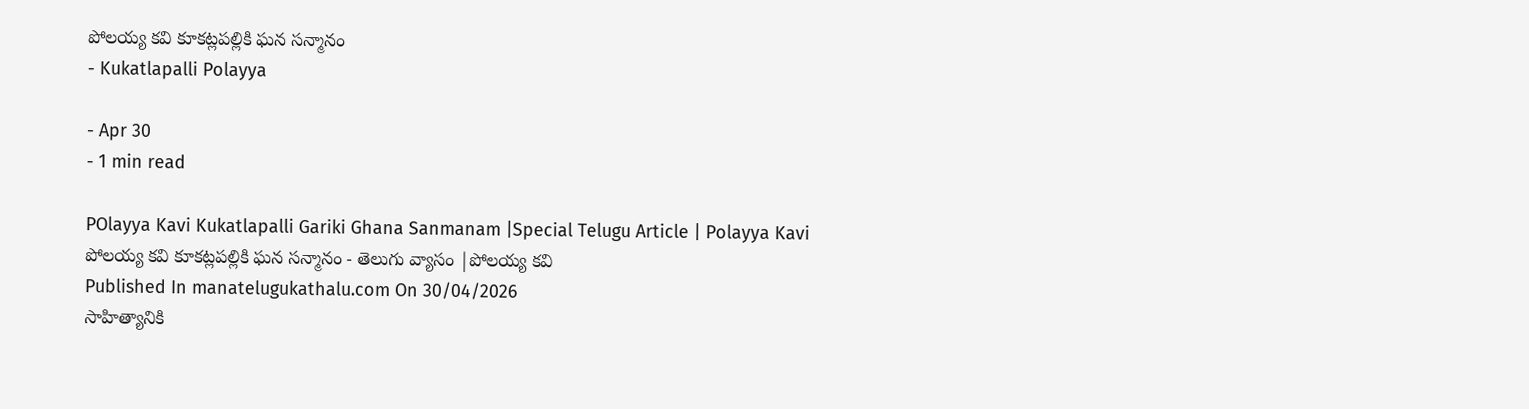పోలయ్య కవి కూకట్లపల్లికి ఘన సన్మానం
- Kukatlapalli Polayya

- Apr 30
- 1 min read

POlayya Kavi Kukatlapalli Gariki Ghana Sanmanam |Special Telugu Article | Polayya Kavi
పోలయ్య కవి కూకట్లపల్లికి ఘన సన్మానం - తెలుగు వ్యాసం |పోలయ్య కవి
Published In manatelugukathalu.com On 30/04/2026
సాహిత్యానికి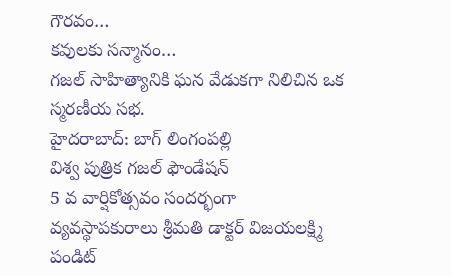గౌరవం…
కవులకు సన్మానం…
గజల్ సాహిత్యానికి ఘన వేడుకగా నిలిచిన ఒక స్మరణీయ సభ.
హైదరాబాద్: బాగ్ లింగంపల్లి
విశ్వ పుత్రిక గజల్ ఫౌండేషన్
5 వ వార్షికోత్సవం సందర్భంగా
వ్యవస్థాపకురాలు శ్రీమతి డాక్టర్ విజయలక్ష్మి పండిట్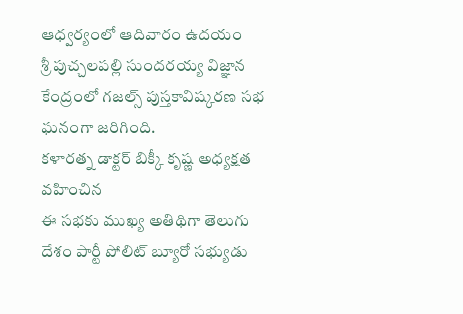ఆధ్వర్యంలో ఆదివారం ఉదయం
శ్రీ పుచ్చలపల్లి సుందరయ్య విజ్ఞాన కేంద్రంలో గజల్స్ పుస్తకావిష్కరణ సభ ఘనంగా జరిగింది.
కళారత్న డాక్టర్ బిక్కీ కృష్ణ అధ్యక్షత వహించిన
ఈ సభకు ముఖ్య అతిథిగా తెలుగు దేశం పార్టీ పోలిట్ బ్యూరో సభ్యుడు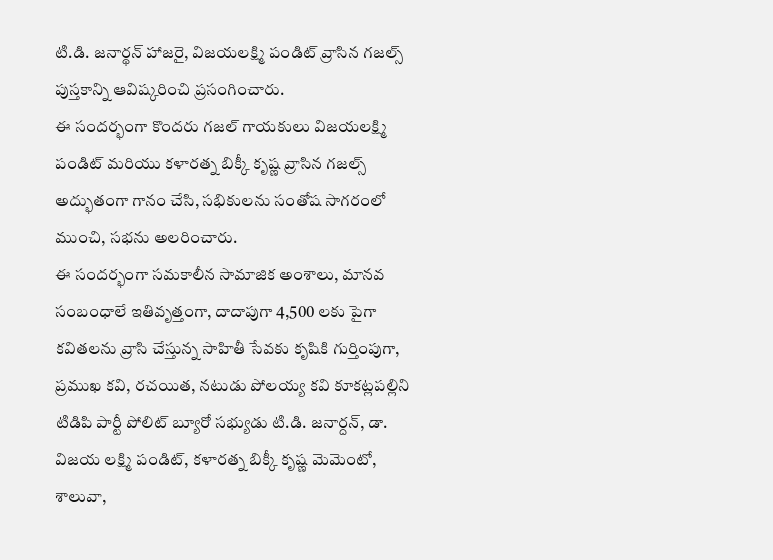టి.డి. జనార్థన్ హాజరై, విజయలక్ష్మి పండిట్ వ్రాసిన గజల్స్ పుస్తకాన్ని ఆవిష్కరించి ప్రసంగించారు.
ఈ సందర్భంగా కొందరు గజల్ గాయకులు విజయలక్ష్మి పండిట్ మరియు కళారత్న బిక్కీ కృష్ణ వ్రాసిన గజల్స్ అద్భుతంగా గానం చేసి, సభికులను సంతోష సాగరంలో ముంచి, సభను అలరించారు.
ఈ సందర్భంగా సమకాలీన సామాజిక అంశాలు, మానవ సంబంధాలే ఇతివృత్తంగా, దాదాపుగా 4,500 లకు పైగా కవితలను వ్రాసి చేస్తున్న సాహితీ సేవకు కృషికి గుర్తింపుగా, ప్రముఖ కవి, రచయిత, నటుడు పోలయ్య కవి కూకట్లపల్లిని టిడిపి పార్టీ పోలిట్ బ్యూరో సభ్యుడు టి.డి. జనార్దన్, డా. విజయ లక్ష్మి పండిట్, కళారత్న బిక్కీ కృష్ణ మెమెంటో, శాలువా,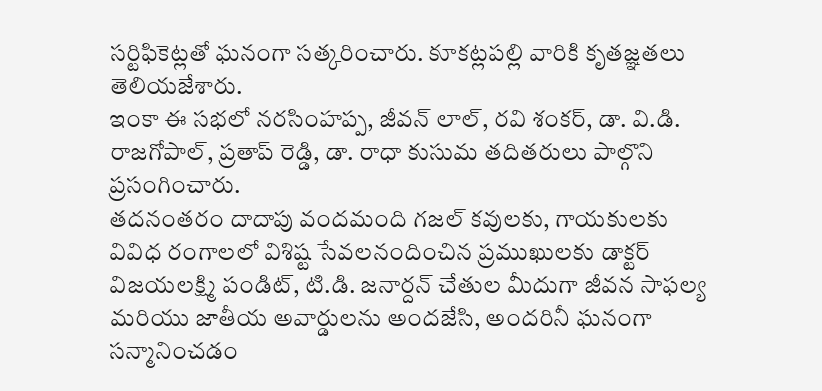సర్టిఫికెట్లతో ఘనంగా సత్కరించారు. కూకట్లపల్లి వారికి కృతజ్ఞతలు తెలియజేశారు.
ఇంకా ఈ సభలో నరసింహప్ప, జీవన్ లాల్, రవి శంకర్, డా. వి.డి. రాజగోపాల్, ప్రతాప్ రెడ్డి, డా. రాధా కుసుమ తదితరులు పాల్గొని ప్రసంగించారు.
తదనంతరం దాదాపు వందమంది గజల్ కవులకు, గాయకులకు వివిధ రంగాలలో విశిష్ట సేవలనందించిన ప్రముఖులకు డాక్టర్ విజయలక్ష్మి పండిట్, టి.డి. జనార్దన్ చేతుల మీదుగా జీవన సాఫల్య మరియు జాతీయ అవార్డులను అందజేసి, అందరినీ ఘనంగా సన్మానించడం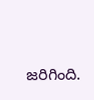జరిగింది.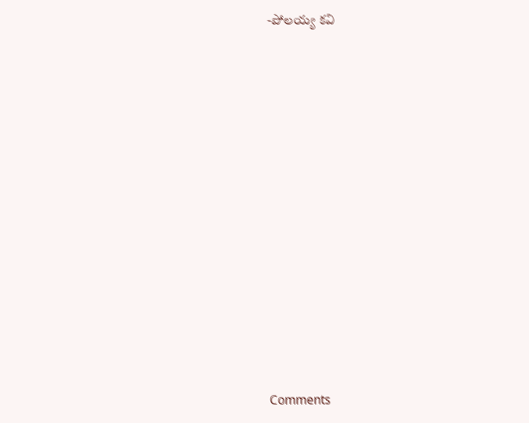-పోలయ్య కవి














Comments